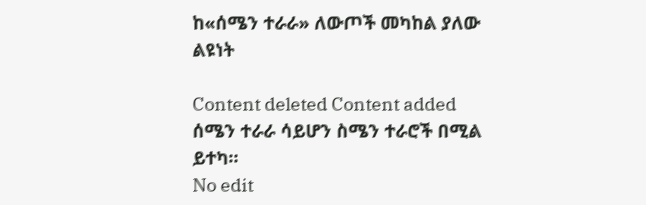ከ«ሰሜን ተራራ» ለውጦች መካከል ያለው ልዩነት

Content deleted Content added
ሰሜን ተራራ ሳይሆን ስሜን ተራሮች በሚል ይተካ።
No edit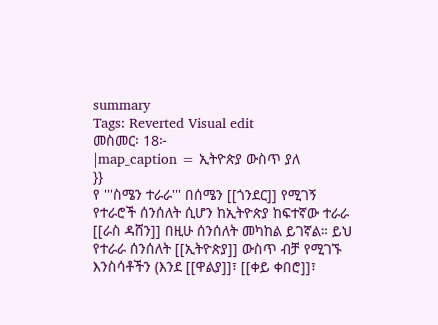summary
Tags: Reverted Visual edit
መስመር፡ 18፦
|map_caption = ኢትዮጵያ ውስጥ ያለ
}}
የ '''ስሜን ተራራ''' በሰሜን [[ጎንደር]] የሚገኝ የተራሮች ሰንሰለት ሲሆን ከኢትዮጵያ ከፍተኛው ተራራ [[ራስ ዳሸን]] በዚሁ ሰንሰለት መካከል ይገኛል። ይህ የተራራ ሰንሰለት [[ኢትዮጵያ]] ውስጥ ብቻ የሚገኙ እንስሳቶችን (እንደ [[ዋልያ]]፣ [[ቀይ ቀበሮ]]፣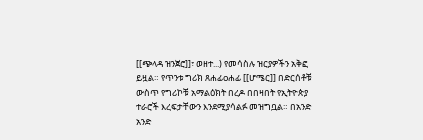[[ጭላዳ ዝንጀሮ]]፣ ወዘተ...) የመሳስሉ ዝርያዎችን አቅፎ ይዟል። የጥንቱ ግሪክ ጸሐፊoሐፊ [[ሆሜር]] በድርሰቶቹ ውስጥ የግሪኮቹ አማልዕክት በረዶ በበዛበት የኢትዮጵያ ተራሮች እረፍታቸውን እንደሚያሳልፉ መዝግቧል። በአንድ አንድ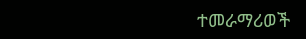ተመራማሪወች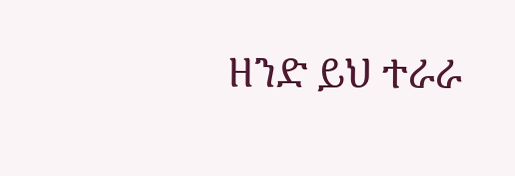ዘንድ ይህ ተራራ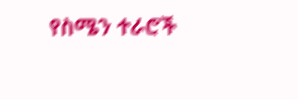የስሜን ተራሮች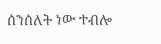ሰንሰለት ነው ተብሎ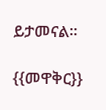ይታመናል።

{{መዋቅር}}